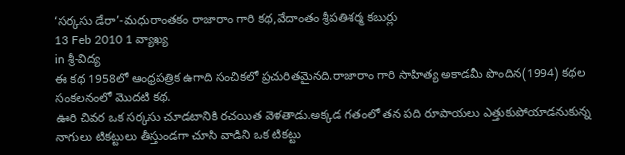‘సర్కసు డేరా’-మధురాంతకం రాజారాం గారి కథ,వేదాంతం శ్రీపతిశర్మ కబుర్లు
13 Feb 2010 1 వ్యాఖ్య
in శ్రీ-విద్య
ఈ కథ 1958లో ఆంధ్రపత్రిక ఉగాది సంచికలో ప్రచురితమైనది.రాజారాం గారి సాహిత్య అకాడమీ పొందిన(1994) కథల సంకలనంలో మొదటి కథ.
ఊరి చివర ఒక సర్కసు చూడటానికి రచయిత వెళతాడు.అక్కడ గతంలో తన పది రూపాయలు ఎత్తుకుపోయాడనుకున్న నాగులు టికట్టులు తీస్తుండగా చూసి వాడిని ఒక టికట్టు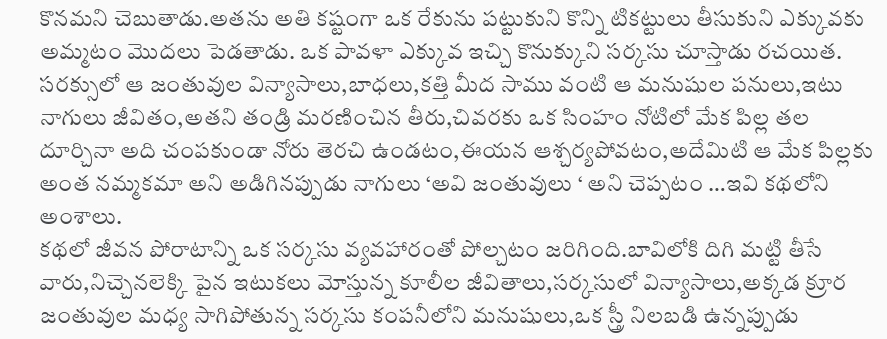కొనమని చెబుతాడు.అతను అతి కష్టంగా ఒక రేకును పట్టుకుని కొన్ని టికట్టులు తీసుకుని ఎక్కువకు అమ్మటం మొదలు పెడతాడు. ఒక పావళా ఎక్కువ ఇచ్చి కొనుక్కుని సర్కసు చూస్తాడు రచయిత.
సరక్సులో ఆ జంతువుల విన్యాసాలు,బాధలు,కత్తి మీద సాము వంటి ఆ మనుషుల పనులు,ఇటు నాగులు జీవితం,అతని తండ్రి మరణించిన తీరు,చివరకు ఒక సింహం నోటిలో మేక పిల్ల తల దూర్చినా అది చంపకుండా నోరు తెరచి ఉండటం,ఈయన ఆశ్చర్యపోవటం,అదేమిటి ఆ మేక పిల్లకు అంత నమ్మకమా అని అడిగినప్పుడు నాగులు ‘అవి జంతువులు ‘ అని చెప్పటం …ఇవి కథలోని అంశాలు.
కథలో జీవన పోరాటాన్ని ఒక సర్కసు వ్యవహారంతో పోల్చటం జరిగింది.బావిలోకి దిగి మట్టి తీసే వారు,నిచ్చెనలెక్కి పైన ఇటుకలు మోస్తున్న కూలీల జీవితాలు,సర్కసులో విన్యాసాలు,అక్కడ క్రూర జంతువుల మధ్య సాగిపోతున్న సర్కసు కంపనీలోని మనుషులు,ఒక స్త్రీ నిలబడి ఉన్నప్పుడు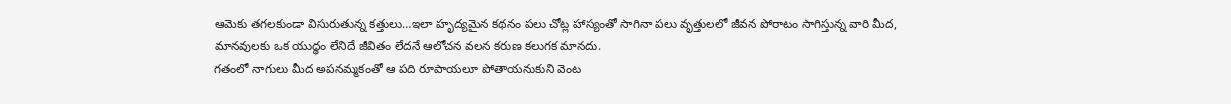ఆమెకు తగలకుండా విసురుతున్న కత్తులు…ఇలా హృద్యమైన కథనం పలు చోట్ల హాస్యంతో సాగినా పలు వృత్తులలో జీవన పోరాటం సాగిస్తున్న వారి మీద, మానవులకు ఒక యుధ్ధం లేనిదే జీవితం లేదనే ఆలోచన వలన కరుణ కలుగక మానదు.
గతంలో నాగులు మీద అపనమ్మకంతో ఆ పది రూపాయలూ పోతాయనుకుని వెంట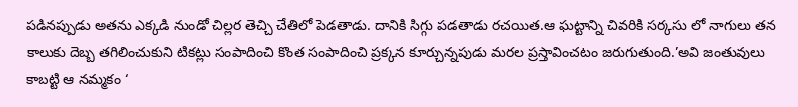పడినప్పుడు అతను ఎక్కడి నుండో చిల్లర తెచ్చి చేతిలో పెడతాడు. దానికి సిగ్గు పడతాడు రచయిత.ఆ ఘట్టాన్ని చివరికి సర్కసు లో నాగులు తన కాలుకు దెబ్బ తగిలించుకుని టికట్లు సంపాదించి కొంత సంపాదించి ప్రక్కన కూర్చున్నపుడు మరల ప్రస్తావించటం జరుగుతుంది.’అవి జంతువులు కాబట్టి ఆ నమ్మకం ‘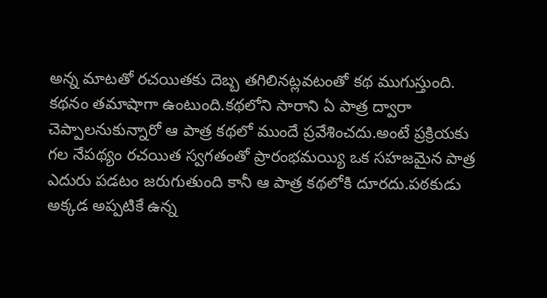అన్న మాటతో రచయితకు దెబ్బ తగిలినట్లవటంతో కథ ముగుస్తుంది.
కథనం తమాషాగా ఉంటుంది.కథలోని సారాని ఏ పాత్ర ద్వారా చెప్పాలనుకున్నారో ఆ పాత్ర కథలో ముందే ప్రవేశించదు.అంటే ప్రక్రియకు గల నేపథ్యం రచయిత స్వగతంతో ప్రారంభమయ్యి ఒక సహజమైన పాత్ర ఎదురు పడటం జరుగుతుంది కానీ ఆ పాత్ర కథలోకి దూరదు.పఠకుడు అక్కడ అప్పటికే ఉన్న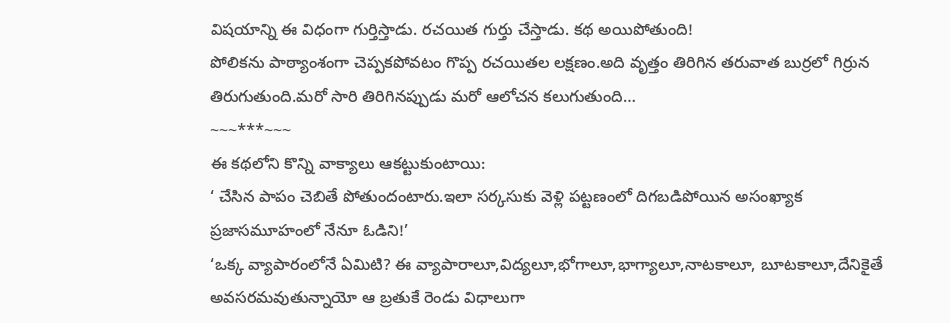విషయాన్ని ఈ విధంగా గుర్తిస్తాడు. రచయిత గుర్తు చేస్తాడు. కథ అయిపోతుంది!
పోలికను పాఠ్యాంశంగా చెప్పకపోవటం గొప్ప రచయితల లక్షణం.అది వృత్తం తిరిగిన తరువాత బుర్రలో గిర్రున తిరుగుతుంది.మరో సారి తిరిగినప్పుడు మరో ఆలోచన కలుగుతుంది…
~~~***~~~
ఈ కథలోని కొన్ని వాక్యాలు ఆకట్టుకుంటాయి:
‘ చేసిన పాపం చెబితే పోతుందంటారు.ఇలా సర్కసుకు వెళ్లి పట్టణంలో దిగబడిపోయిన అసంఖ్యాక ప్రజాసమూహంలో నేనూ ఓడిని!’
‘ఒక్క వ్యాపారంలోనే ఏమిటి? ఈ వ్యాపారాలూ,విద్యలూ,భోగాలూ,భాగ్యాలూ,నాటకాలూ, బూటకాలూ,దేనికైతే అవసరమవుతున్నాయో ఆ బ్రతుకే రెండు విధాలుగా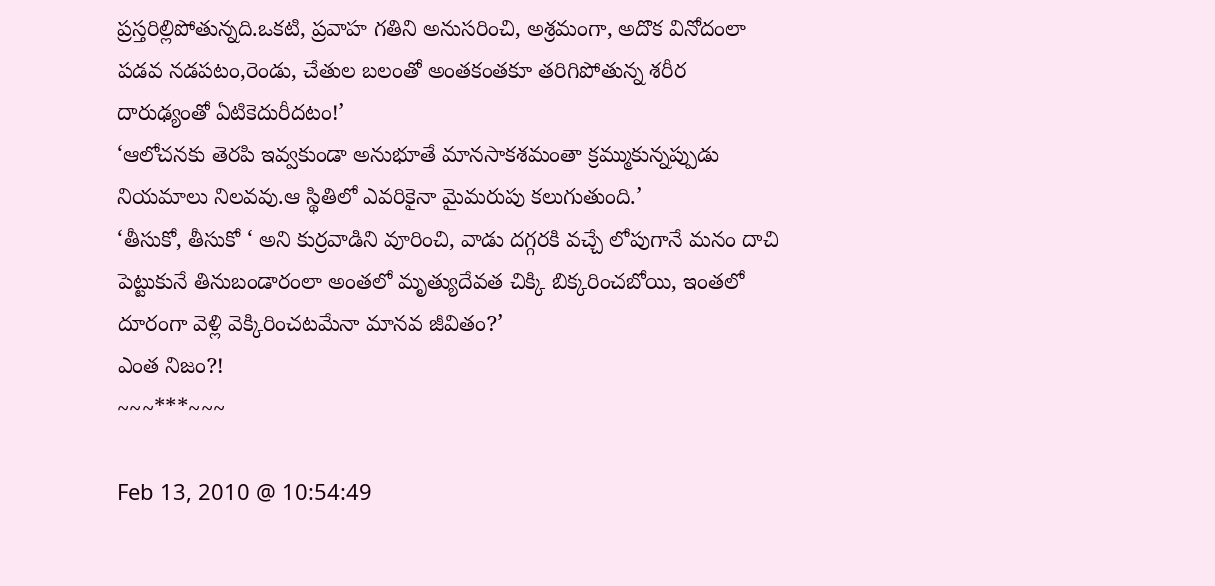ప్రస్తరిల్లిపోతున్నది.ఒకటి, ప్రవాహ గతిని అనుసరించి, అశ్రమంగా, అదొక వినోదంలా పడవ నడపటం,రెండు, చేతుల బలంతో అంతకంతకూ తరిగిపోతున్న శరీర దారుఢ్యంతో ఏటికెదురీదటం!’
‘ఆలోచనకు తెరపి ఇవ్వకుండా అనుభూతే మానసాకశమంతా క్రమ్ముకున్నప్పుడు నియమాలు నిలవవు.ఆ స్థితిలో ఎవరికైనా మైమరుపు కలుగుతుంది.’
‘తీసుకో, తీసుకో ‘ అని కుర్రవాడిని వూరించి, వాడు దగ్గరకి వచ్చే లోపుగానే మనం దాచి పెట్టుకునే తినుబండారంలా అంతలో మృత్యుదేవత చిక్కి బిక్కరించబోయి, ఇంతలో దూరంగా వెళ్లి వెక్కిరించటమేనా మానవ జీవితం?’
ఎంత నిజం?!
~~~***~~~

Feb 13, 2010 @ 10:54:49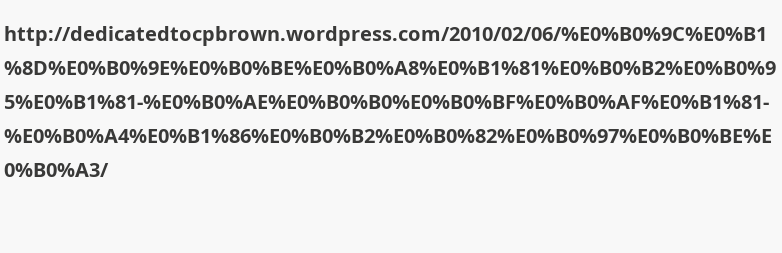http://dedicatedtocpbrown.wordpress.com/2010/02/06/%E0%B0%9C%E0%B1%8D%E0%B0%9E%E0%B0%BE%E0%B0%A8%E0%B1%81%E0%B0%B2%E0%B0%95%E0%B1%81-%E0%B0%AE%E0%B0%B0%E0%B0%BF%E0%B0%AF%E0%B1%81-%E0%B0%A4%E0%B1%86%E0%B0%B2%E0%B0%82%E0%B0%97%E0%B0%BE%E0%B0%A3/